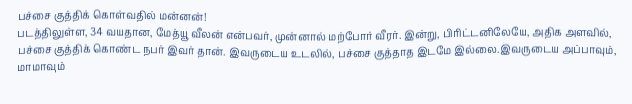பச்சை குத்திக் கொள்வதில் மன்னன்!
படத்திலுள்ள, 34 வயதான, மேத்யூ வீலன் என்பவர், முன்னால் மற்போர் வீரர். இன்று, பிரிட்டனிலேயே, அதிக அளவில், பச்சை குத்திக் கொண்ட நபர் இவர் தான். இவருடைய உடலில், பச்சை குத்தாத இடமே இல்லை.இவருடைய அப்பாவும், மாமாவும்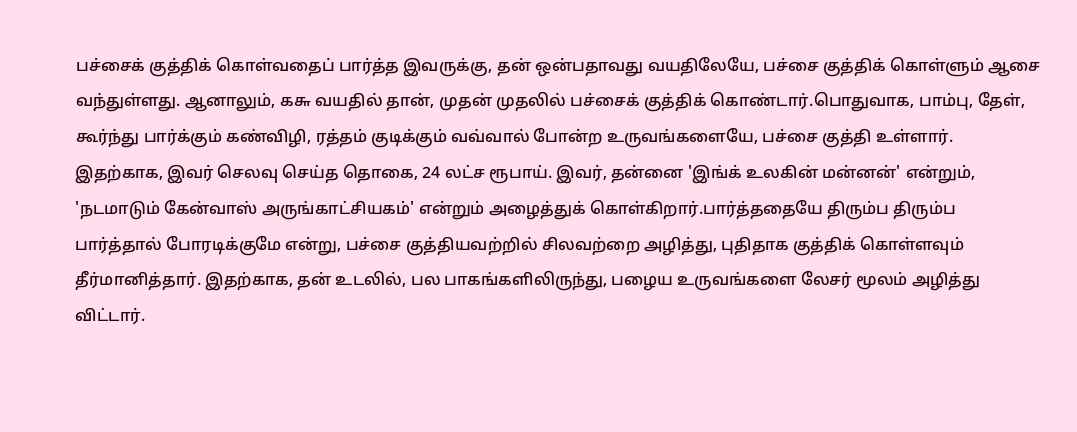பச்சைக் குத்திக் கொள்வதைப் பார்த்த இவருக்கு, தன் ஒன்பதாவது வயதிலேயே, பச்சை குத்திக் கொள்ளும் ஆசை வந்துள்ளது. ஆனாலும், ௧௬ வயதில் தான், முதன் முதலில் பச்சைக் குத்திக் கொண்டார்.பொதுவாக, பாம்பு, தேள், கூர்ந்து பார்க்கும் கண்விழி, ரத்தம் குடிக்கும் வவ்வால் போன்ற உருவங்களையே, பச்சை குத்தி உள்ளார். இதற்காக, இவர் செலவு செய்த தொகை, 24 லட்ச ரூபாய். இவர், தன்னை 'இங்க் உலகின் மன்னன்' என்றும், 'நடமாடும் கேன்வாஸ் அருங்காட்சியகம்' என்றும் அழைத்துக் கொள்கிறார்.பார்த்ததையே திரும்ப திரும்ப பார்த்தால் போரடிக்குமே என்று, பச்சை குத்தியவற்றில் சிலவற்றை அழித்து, புதிதாக குத்திக் கொள்ளவும் தீர்மானித்தார். இதற்காக, தன் உடலில், பல பாகங்களிலிருந்து, பழைய உருவங்களை லேசர் மூலம் அழித்து விட்டார்.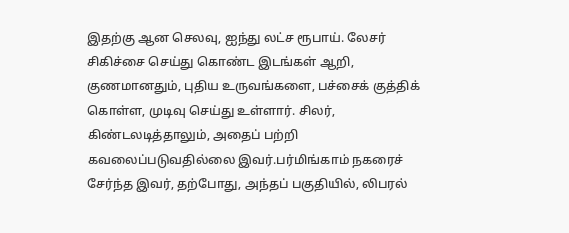இதற்கு ஆன செலவு, ஐந்து லட்ச ரூபாய். லேசர் சிகிச்சை செய்து கொண்ட இடங்கள் ஆறி, குணமானதும், புதிய உருவங்களை, பச்சைக் குத்திக் கொள்ள, முடிவு செய்து உள்ளார். சிலர், கிண்டலடித்தாலும், அதைப் பற்றி கவலைப்படுவதில்லை இவர்.பர்மிங்காம் நகரைச் சேர்ந்த இவர், தற்போது, அந்தப் பகுதியில், லிபரல்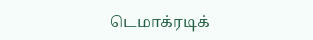டெமாக்ரடிக்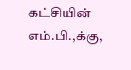கட்சியின் எம்.பி.,க்கு,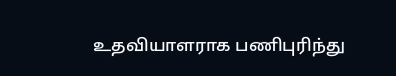உதவியாளராக பணிபுரிந்து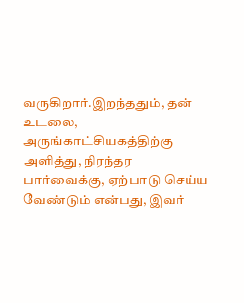வருகிறார்.இறந்ததும், தன் உடலை, அருங்காட்சியகத்திற்கு அளித்து, நிரந்தர பார்வைக்கு, ஏற்பாடு செய்ய வேண்டும் என்பது, இவர்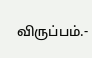விருப்பம்.-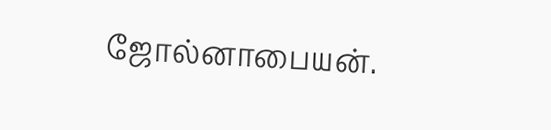ஜோல்னாபையன்.